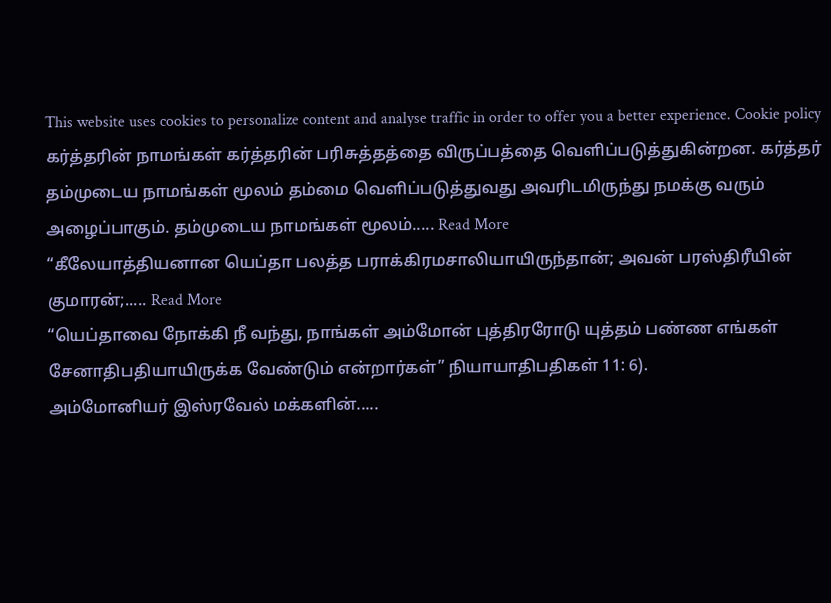This website uses cookies to personalize content and analyse traffic in order to offer you a better experience. Cookie policy
கர்த்தரின் நாமங்கள் கர்த்தரின் பரிசுத்தத்தை விருப்பத்தை வெளிப்படுத்துகின்றன. கர்த்தர் தம்முடைய நாமங்கள் மூலம் தம்மை வெளிப்படுத்துவது அவரிடமிருந்து நமக்கு வரும் அழைப்பாகும். தம்முடைய நாமங்கள் மூலம்..... Read More
“கீலேயாத்தியனான யெப்தா பலத்த பராக்கிரமசாலியாயிருந்தான்; அவன் பரஸ்திரீயின் குமாரன்;..... Read More
“யெப்தாவை நோக்கி நீ வந்து, நாங்கள் அம்மோன் புத்திரரோடு யுத்தம் பண்ண எங்கள் சேனாதிபதியாயிருக்க வேண்டும் என்றார்கள்” நியாயாதிபதிகள் 11: 6).
அம்மோனியர் இஸ்ரவேல் மக்களின்.....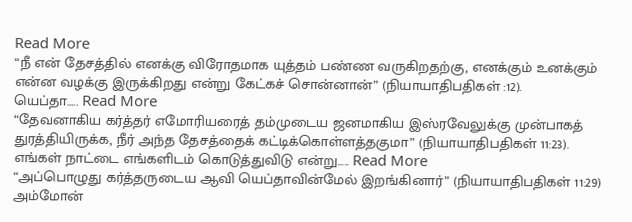Read More
“நீ என் தேசத்தில் எனக்கு விரோதமாக யுத்தம் பண்ண வருகிறதற்கு, எனக்கும் உனக்கும் என்ன வழக்கு இருக்கிறது என்று கேட்கச் சொன்னான்” (நியாயாதிபதிகள் :12).
யெப்தா..... Read More
“தேவனாகிய கர்த்தர் எமோரியரைத் தம்முடைய ஜனமாகிய இஸ்ரவேலுக்கு முன்பாகத் துரத்தியிருக்க, நீர் அந்த தேசத்தைக் கட்டிக்கொள்ளத்தகுமா” (நியாயாதிபதிகள் 11:23).
எங்கள் நாட்டை எங்களிடம் கொடுத்துவிடு என்று..... Read More
“அப்பொழுது கர்த்தருடைய ஆவி யெப்தாவின்மேல் இறங்கினார்” (நியாயாதிபதிகள் 11:29)
அம்மோன்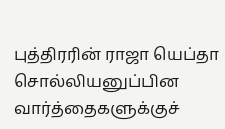புத்திரரின் ராஜா யெப்தா சொல்லியனுப்பின வார்த்தைகளுக்குச்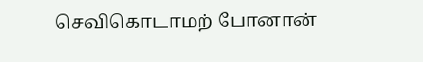செவிகொடாமற் போனான்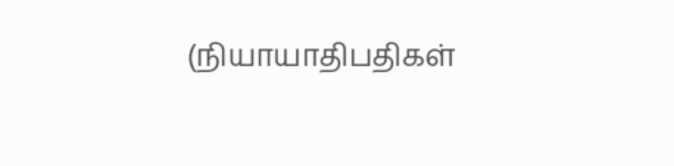(நியாயாதிபதிகள்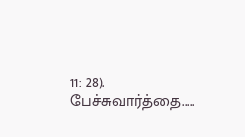11: 28). பேச்சுவார்த்தை.....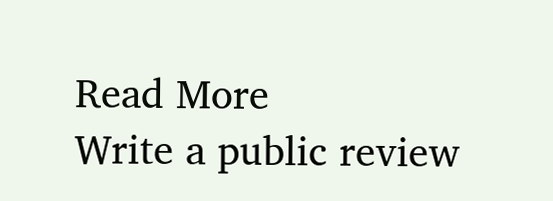Read More
Write a public review